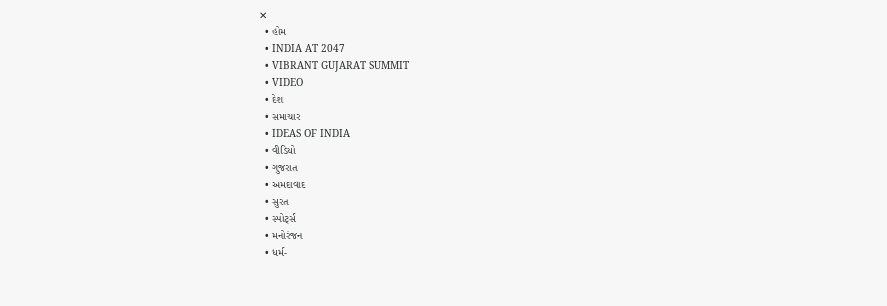✕
  • હોમ
  • INDIA AT 2047
  • VIBRANT GUJARAT SUMMIT
  • VIDEO
  • દેશ
  • સમાચાર
  • IDEAS OF INDIA
  • વીડિયો
  • ગુજરાત
  • અમદાવાદ
  • સુરત
  • સ્પોર્ટ્સ
  • મનોરંજન
  • ધર્મ-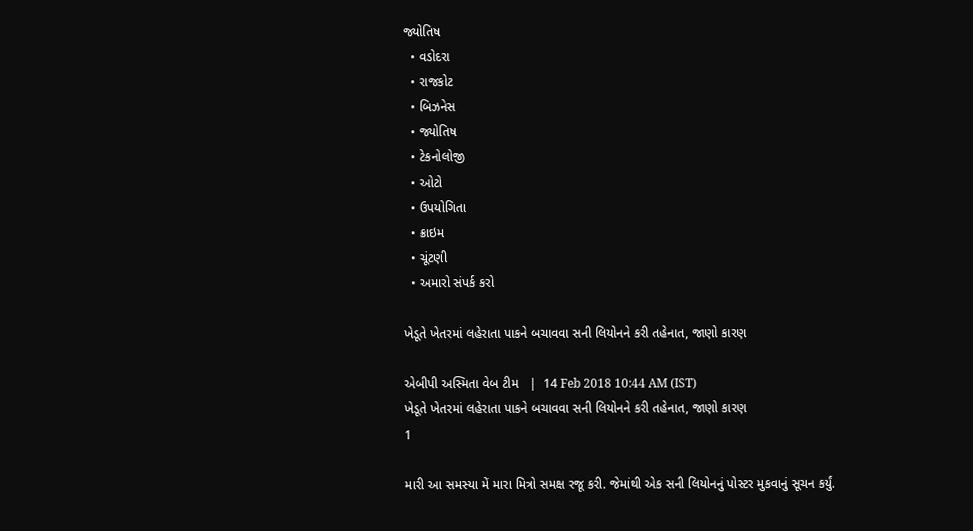જ્યોતિષ
  • વડોદરા
  • રાજકોટ
  • બિઝનેસ
  • જ્યોતિષ
  • ટેકનોલોજી
  • ઓટો
  • ઉપયોગિતા
  • ક્રાઇમ
  • ચૂંટણી
  • અમારો સંપર્ક કરો

ખેડૂતે ખેતરમાં લહેરાતા પાકને બચાવવા સની લિયોનને કરી તહેનાત, જાણો કારણ

એબીપી અસ્મિતા વેબ ટીમ   |  14 Feb 2018 10:44 AM (IST)
ખેડૂતે ખેતરમાં લહેરાતા પાકને બચાવવા સની લિયોનને કરી તહેનાત, જાણો કારણ
1

મારી આ સમસ્યા મેં મારા મિત્રો સમક્ષ રજૂ કરી. જેમાંથી એક સની લિયોનનું પોસ્ટર મુકવાનું સૂચન કર્યું.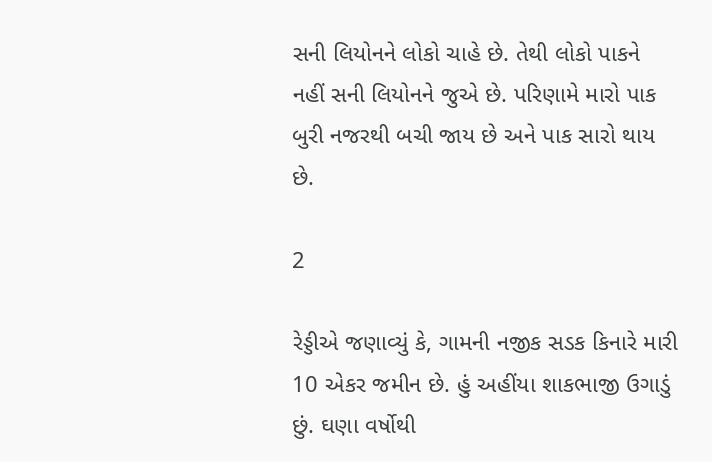સની લિયોનને લોકો ચાહે છે. તેથી લોકો પાકને નહીં સની લિયોનને જુએ છે. પરિણામે મારો પાક બુરી નજરથી બચી જાય છે અને પાક સારો થાય છે.

2

રેડ્ડીએ જણાવ્યું કે, ગામની નજીક સડક કિનારે મારી 10 એકર જમીન છે. હું અહીંયા શાકભાજી ઉગાડું છું. ઘણા વર્ષોથી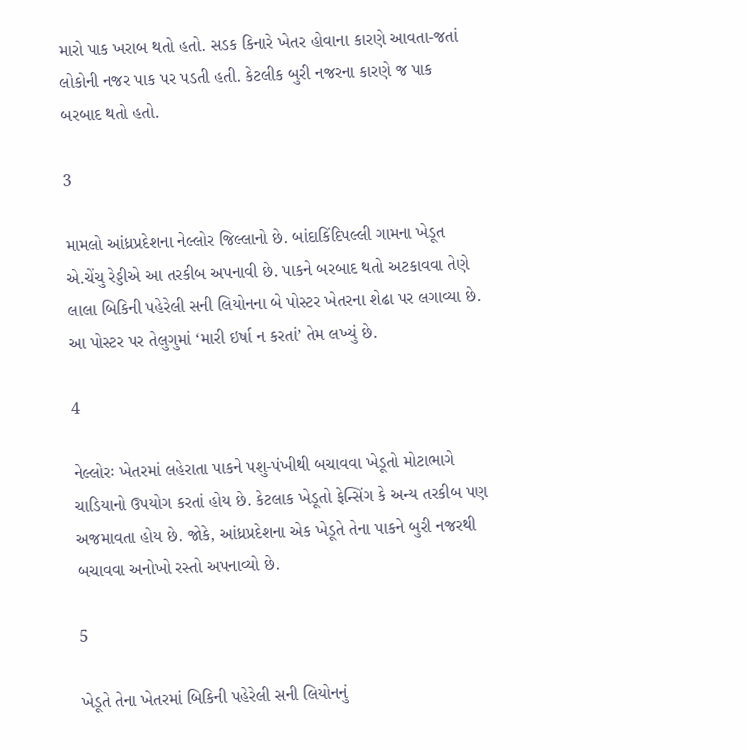મારો પાક ખરાબ થતો હતો. સડક કિનારે ખેતર હોવાના કારણે આવતા-જતાં લોકોની નજર પાક પર પડતી હતી. કેટલીક બુરી નજરના કારણે જ પાક બરબાદ થતો હતો.

3

મામલો આંધ્રપ્રદેશના નેલ્લોર જિલ્લાનો છે. બાંદાકિંદિપલ્લી ગામના ખેડૂત એ.ચેંચુ રેડ્ડીએ આ તરકીબ અપનાવી છે. પાકને બરબાદ થતો અટકાવવા તેણે લાલા બિકિની પહેરેલી સની લિયોનના બે પોસ્ટર ખેતરના શેઢા પર લગાવ્યા છે. આ પોસ્ટર પર તેલુગુમાં ‘મારી ઇર્ષા ન કરતાં’ તેમ લખ્યું છે.

4

નેલ્લોરઃ ખેતરમાં લહેરાતા પાકને પશુ-પંખીથી બચાવવા ખેડૂતો મોટાભાગે ચાડિયાનો ઉપયોગ કરતાં હોય છે. કેટલાક ખેડૂતો ફેન્સિંગ કે અન્ય તરકીબ પણ અજમાવતા હોય છે. જોકે, આંધ્રપ્રદેશના એક ખેડૂતે તેના પાકને બુરી નજરથી બચાવવા અનોખો રસ્તો અપનાવ્યો છે.

5

ખેડૂતે તેના ખેતરમાં બિકિની પહેરેલી સની લિયોનનું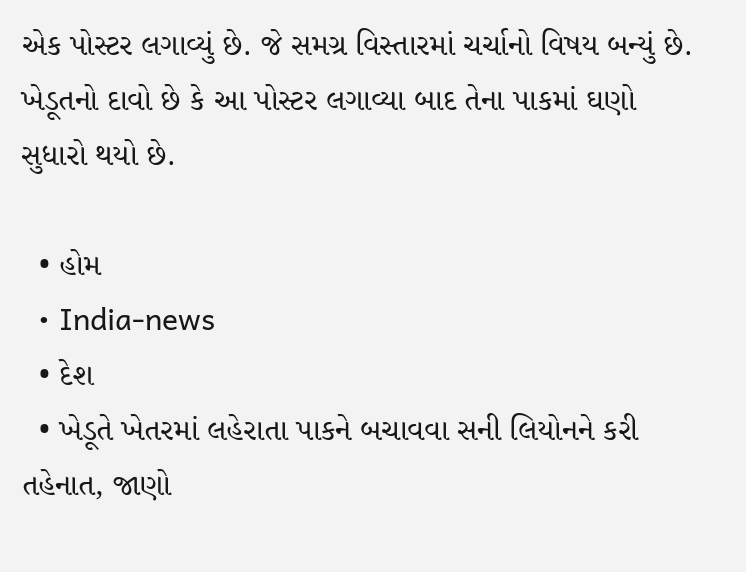એક પોસ્ટર લગાવ્યું છે. જે સમગ્ર વિસ્તારમાં ચર્ચાનો વિષય બન્યું છે. ખેડૂતનો દાવો છે કે આ પોસ્ટર લગાવ્યા બાદ તેના પાકમાં ઘણો સુધારો થયો છે.

  • હોમ
  • India-news
  • દેશ
  • ખેડૂતે ખેતરમાં લહેરાતા પાકને બચાવવા સની લિયોનને કરી તહેનાત, જાણો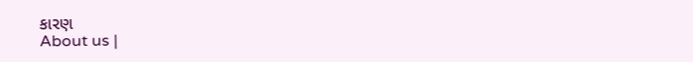કારણ
About us |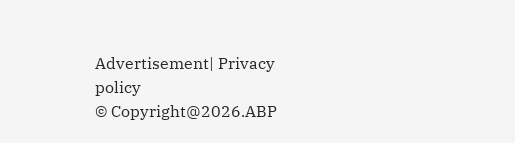Advertisement| Privacy policy
© Copyright@2026.ABP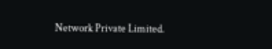Network Private Limited.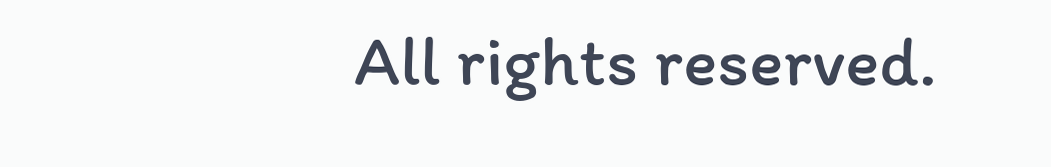All rights reserved.